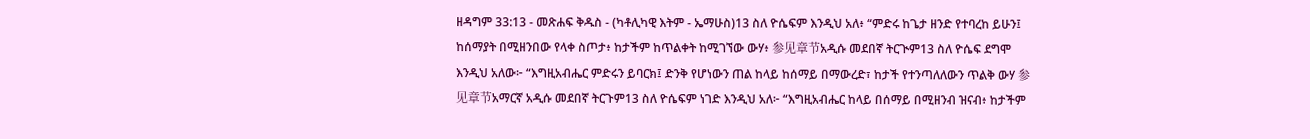ዘዳግም 33:13 - መጽሐፍ ቅዱስ - (ካቶሊካዊ እትም - ኤማሁስ)13 ስለ ዮሴፍም እንዲህ አለ፥ “ምድሩ ከጌታ ዘንድ የተባረከ ይሁን፤ ከሰማያት በሚዘንበው የላቀ ስጦታ፥ ከታችም ከጥልቀት ከሚገኘው ውሃ፥ 参见章节አዲሱ መደበኛ ትርጒም13 ስለ ዮሴፍ ደግሞ እንዲህ አለው፦ “እግዚአብሔር ምድሩን ይባርክ፤ ድንቅ የሆነውን ጠል ከላይ ከሰማይ በማውረድ፣ ከታች የተንጣለለውን ጥልቅ ውሃ 参见章节አማርኛ አዲሱ መደበኛ ትርጉም13 ስለ ዮሴፍም ነገድ እንዲህ አለ፦ “እግዚአብሔር ከላይ በሰማይ በሚዘንብ ዝናብ፥ ከታችም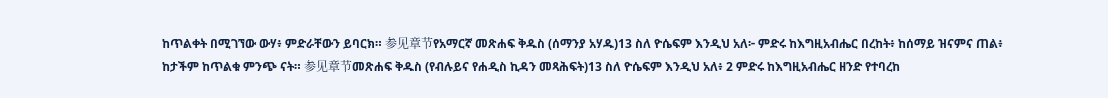ከጥልቀት በሚገኘው ውሃ፥ ምድራቸውን ይባርክ። 参见章节የአማርኛ መጽሐፍ ቅዱስ (ሰማንያ አሃዱ)13 ስለ ዮሴፍም እንዲህ አለ፦ ምድሩ ከእግዚአብሔር በረከት፥ ከሰማይ ዝናምና ጠል፥ ከታችም ከጥልቁ ምንጭ ናት። 参见章节መጽሐፍ ቅዱስ (የብሉይና የሐዲስ ኪዳን መጻሕፍት)13 ስለ ዮሴፍም እንዲህ አለ፥ 2 ምድሩ ከእግዚአብሔር ዘንድ የተባረከ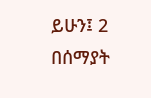ይሁን፤ 2 በሰማያት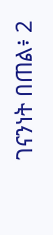ገናንነት በጠል፥ 2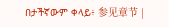በታችኛውም ቀላይ፥ 参见章节 |